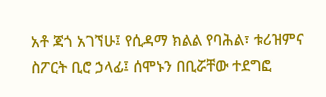አቶ ጃጎ አገኘሁ፤ የሲዳማ ክልል የባሕል፣ ቱሪዝምና ስፖርት ቢሮ ኃላፊ፤ ሰሞኑን በቢሯቸው ተደግፎ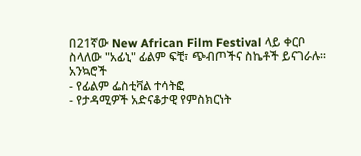በ21ኛው New African Film Festival ላይ ቀርቦ ስላለው "አፊኒ" ፊልም ፍቺ፣ ጭብጦችና ስኬቶች ይናገራሉ።
አንኳሮች
- የፊልም ፌስቲቫል ተሳትፎ
- የታዳሚዎች አድናቆታዊ የምስክርነት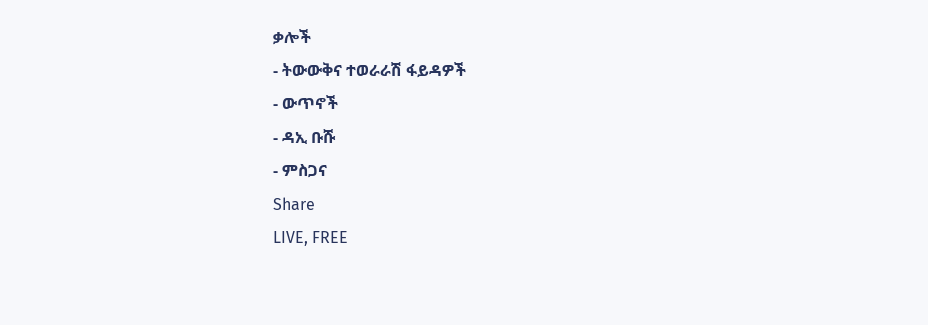ቃሎች
- ትውውቅና ተወራራሽ ፋይዳዎች
- ውጥኖች
- ዳኢ ቡሹ
- ምስጋና
Share
LIVE, FREE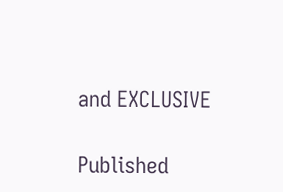and EXCLUSIVE

Published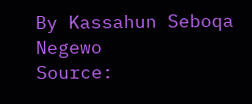By Kassahun Seboqa Negewo
Source: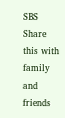SBS
Share this with family and friends